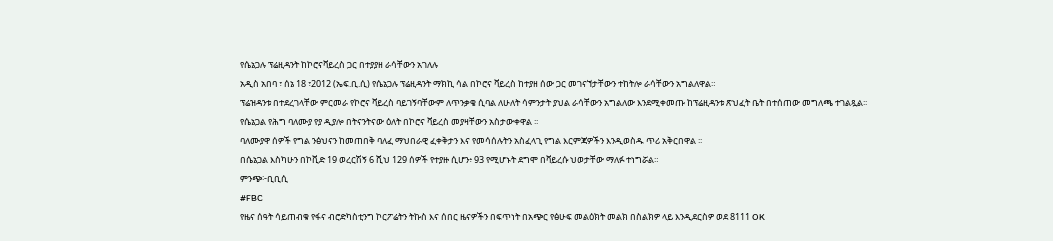የሴኔጋሉ ፕሬዚዳንት ከኮሮናቫይረስ ጋር በተያያዘ ራሳቸውን አገለሉ
አዲስ አበባ ፣ ሰኔ 18 ፣2012 (ኤፍ.ቢ.ሲ) የሴኔጋሉ ፕሬዚዳንት ማክኪ ሳል በኮሮና ቫይረስ ከተያዘ ሰው ጋር መገናኘታቸውን ተከትሎ ራሳቸውን አግልለዋል።
ፕሬዝዳንቱ በተደረገላቸው ምርመራ የኮሮና ቫይረስ ባይገኝባቸውም ለጥንቃቄ ሲባል ለሁለት ሳምንታት ያህል ራሳቸውን አግልለው እንደሚቀመጡ ከፕሬዚዳንቱ ጽህፈት ቤት በተሰጠው መግለጫ ተገልጿል፡፡
የሴኔጋል የሕግ ባለሙያ የያ ዲያሎ በትናንትናው ዕለት በኮሮና ቫይረስ መያዛቸውን አስታውቀዋል ፡፡
ባለሙያዋ ሰዎች የግል ንፅህናን ከመጠበቅ ባለፈ ማህበራዊ ፈቀቅታን እና የመሳሰሉትን አስፈላጊ የግል እርምጃዎችን እንዲወስዱ ጥሪ አቅርበዋል ፡፡
በሴኔጋል እስካሁን በኮቪድ 19 ወረርሽኝ 6 ሺህ 129 ሰዎች የተያዙ ሲሆን፥ 93 የሚሆኑት ደግሞ በቫይረሱ ህወታቸው ማለፉ ተነግሯል።
ምንጭ፦ቢቢሲ
#FBC
የዜና ሰዓት ሳይጠብቁ የፋና ብሮድካስቲንግ ኮርፖሬትን ትኩስ እና ሰበር ዜናዎችን በፍጥነት በአጭር የፅሁፍ መልዕክት መልክ በስልክዎ ላይ እንዲደርስዎ ወደ 8111 OK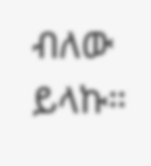ብለው ይላኩ።